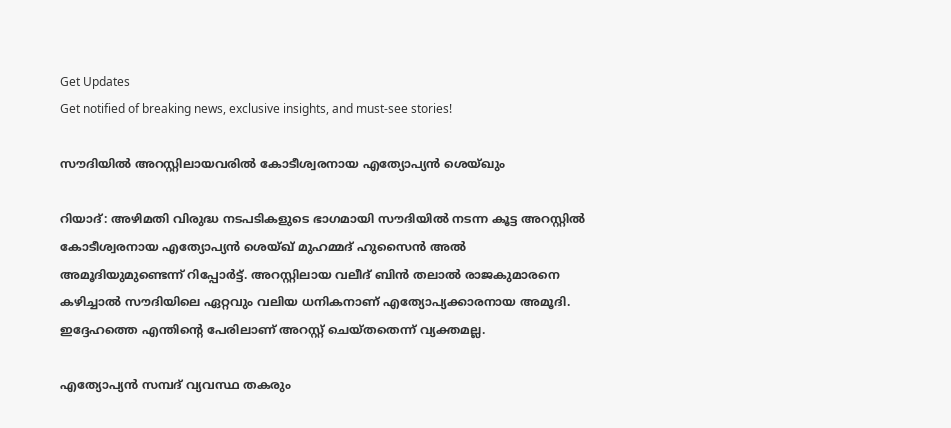Get Updates
Get notified of breaking news, exclusive insights, and must-see stories!

സൗദിയില്‍ അറസ്റ്റിലായവരില്‍ കോടീശ്വരനായ എത്യോപ്യന്‍ ശെയ്ഖും

റിയാദ്: അഴിമതി വിരുദ്ധ നടപടികളുടെ ഭാഗമായി സൗദിയില്‍ നടന്ന കൂട്ട അറസ്റ്റില്‍ കോടീശ്വരനായ എത്യോപ്യന്‍ ശെയ്ഖ് മുഹമ്മദ് ഹുസൈന്‍ അല്‍ അമൂദിയുമുണ്ടെന്ന് റിപ്പോര്‍ട്ട്. അറസ്റ്റിലായ വലീദ് ബിന്‍ തലാല്‍ രാജകുമാരനെ കഴിച്ചാല്‍ സൗദിയിലെ ഏറ്റവും വലിയ ധനികനാണ് എത്യോപ്യക്കാരനായ അമൂദി. ഇദ്ദേഹത്തെ എന്തിന്റെ പേരിലാണ് അറസ്റ്റ് ചെയ്തതെന്ന് വ്യക്തമല്ല.

എത്യോപ്യന്‍ സമ്പദ് വ്യവസ്ഥ തകരും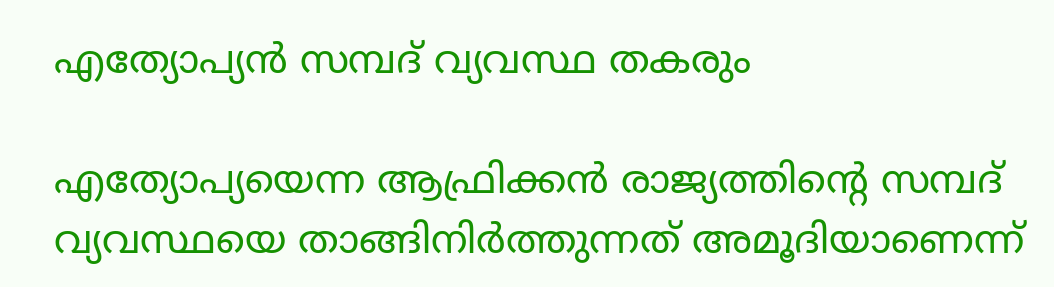എത്യോപ്യന്‍ സമ്പദ് വ്യവസ്ഥ തകരും

എത്യോപ്യയെന്ന ആഫ്രിക്കന്‍ രാജ്യത്തിന്റെ സമ്പദ് വ്യവസ്ഥയെ താങ്ങിനിര്‍ത്തുന്നത് അമൂദിയാണെന്ന്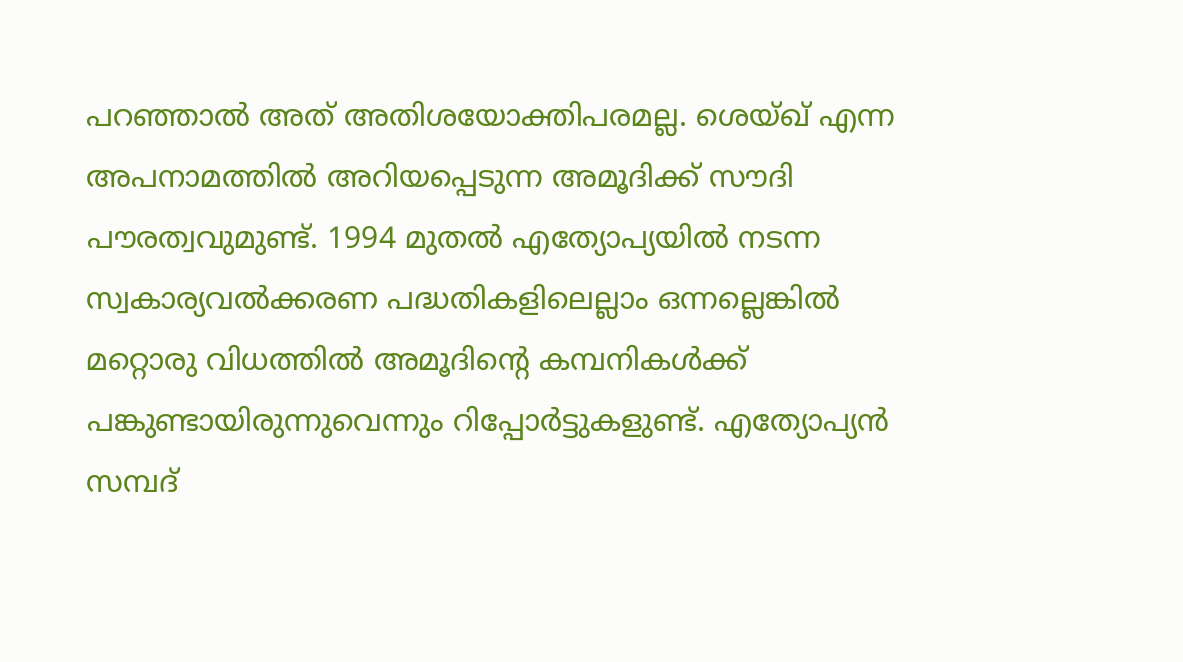പറഞ്ഞാല്‍ അത് അതിശയോക്തിപരമല്ല. ശെയ്ഖ് എന്ന അപനാമത്തില്‍ അറിയപ്പെടുന്ന അമൂദിക്ക് സൗദി പൗരത്വവുമുണ്ട്. 1994 മുതല്‍ എത്യോപ്യയില്‍ നടന്ന സ്വകാര്യവല്‍ക്കരണ പദ്ധതികളിലെല്ലാം ഒന്നല്ലെങ്കില്‍ മറ്റൊരു വിധത്തില്‍ അമൂദിന്റെ കമ്പനികള്‍ക്ക് പങ്കുണ്ടായിരുന്നുവെന്നും റിപ്പോര്‍ട്ടുകളുണ്ട്. എത്യോപ്യന്‍ സമ്പദ്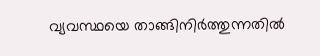വ്യവസ്ഥയെ താങ്ങിനിര്‍ത്തുന്നതില്‍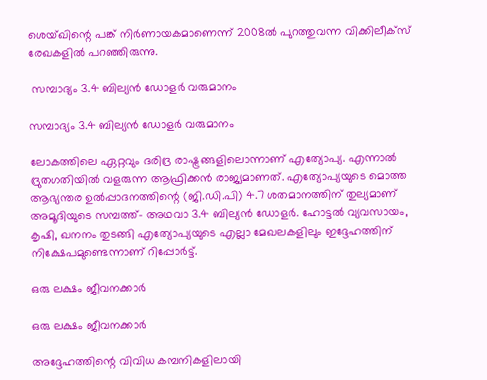ശെയ്ഖിന്റെ പങ്ക് നിര്‍ണായകമാണെന്ന് 2008ല്‍ പുറത്തുവന്ന വിക്കിലീക്‌സ് രേഖകളില്‍ പറഞ്ഞിരുന്നു.

 സമ്പാദ്യം 3.4 ബില്യന്‍ ഡോളര്‍ വരുമാനം

സമ്പാദ്യം 3.4 ബില്യന്‍ ഡോളര്‍ വരുമാനം

ലോകത്തിലെ ഏറ്റവും ദരിദ്ര രാഷ്ട്രങ്ങളിലൊന്നാണ് എത്യോപ്യ. എന്നാല്‍ ദ്രുതഗതിയില്‍ വളരുന്ന ആഫ്രിക്കന്‍ രാജ്യമാണത്. എത്യോപ്യയുടെ മൊത്ത ആഭ്യന്തര ഉല്‍പ്പാദനത്തിന്റെ (ജി.ഡി.പി) 4.7 ശതമാനത്തിന് തുല്യമാണ് അമൂദിയുടെ സമ്പത്ത്- അഥവാ 3.4 ബില്യന്‍ ഡോളര്‍. ഹോട്ടല്‍ വ്യവസായം, കൃഷി, ഖനനം തുടങ്ങി എത്യോപ്യയുടെ എല്ലാ മേഖലകളിലും ഇദ്ദേഹത്തിന് നിക്ഷേപമുണ്ടെന്നാണ് റിപ്പോര്‍ട്ട്.

ഒരു ലക്ഷം ജീവനക്കാര്‍

ഒരു ലക്ഷം ജീവനക്കാര്‍

അദ്ദേഹത്തിന്റെ വിവിധ കമ്പനികളിലായി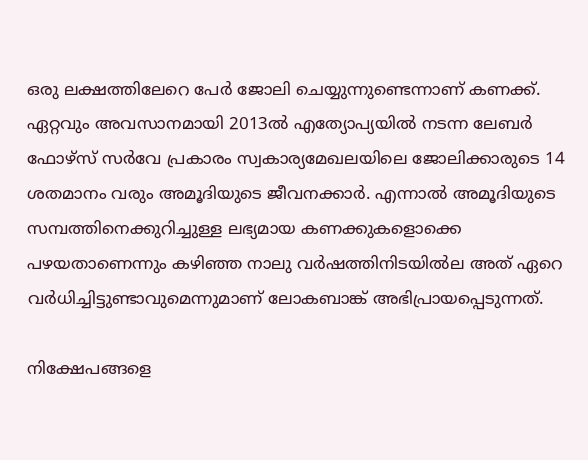ഒരു ലക്ഷത്തിലേറെ പേര്‍ ജോലി ചെയ്യുന്നുണ്ടെന്നാണ് കണക്ക്. ഏറ്റവും അവസാനമായി 2013ല്‍ എത്യോപ്യയില്‍ നടന്ന ലേബര്‍ ഫോഴ്‌സ് സര്‍വേ പ്രകാരം സ്വകാര്യമേഖലയിലെ ജോലിക്കാരുടെ 14 ശതമാനം വരും അമൂദിയുടെ ജീവനക്കാര്‍. എന്നാല്‍ അമൂദിയുടെ സമ്പത്തിനെക്കുറിച്ചുള്ള ലഭ്യമായ കണക്കുകളൊക്കെ പഴയതാണെന്നും കഴിഞ്ഞ നാലു വര്‍ഷത്തിനിടയില്‍ല അത് ഏറെ വര്‍ധിച്ചിട്ടുണ്ടാവുമെന്നുമാണ് ലോകബാങ്ക് അഭിപ്രായപ്പെടുന്നത്.

നിക്ഷേപങ്ങളെ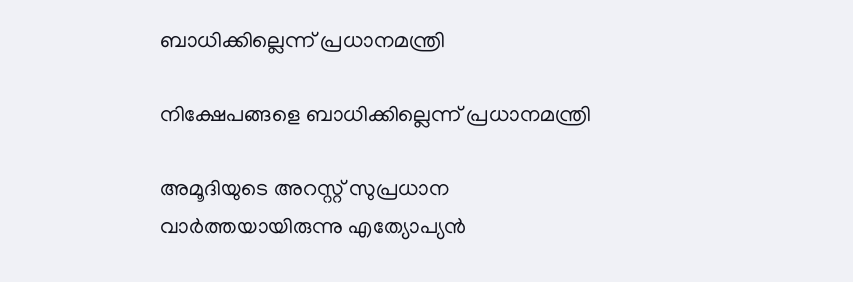ബാധിക്കില്ലെന്ന് പ്രധാനമന്ത്രി

നിക്ഷേപങ്ങളെ ബാധിക്കില്ലെന്ന് പ്രധാനമന്ത്രി

അമൂദിയുടെ അറസ്റ്റ് സുപ്രധാന വാര്‍ത്തയായിരുന്നു എത്യോപ്യന്‍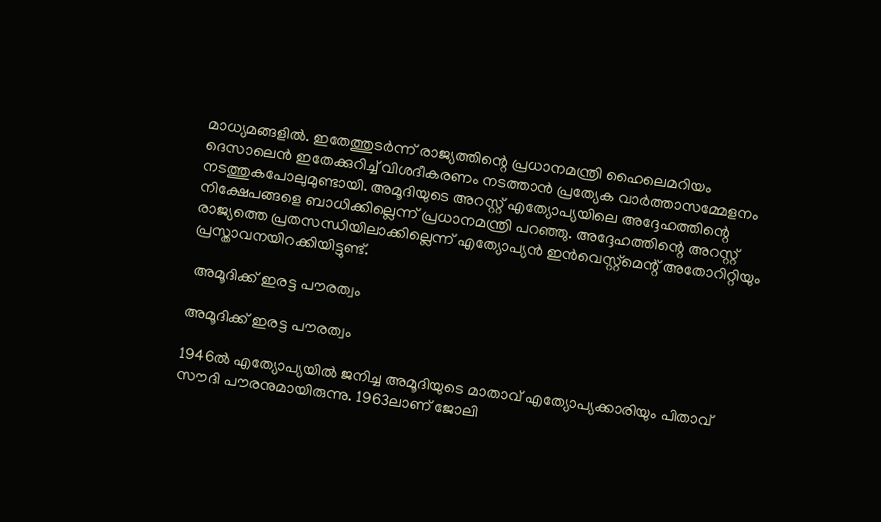മാധ്യമങ്ങളില്‍. ഇതേത്തുടര്‍ന്ന് രാജ്യത്തിന്റെ പ്രധാനമന്ത്രി ഹൈലെമറിയം ദെസാലെന്‍ ഇതേക്കുറിച്ച് വിശദീകരണം നടത്താന്‍ പ്രത്യേക വാര്‍ത്താസമ്മേളനം നടത്തുകപോലുമുണ്ടായി. അമൂദിയുടെ അറസ്റ്റ് എത്യോപ്യയിലെ അദ്ദേഹത്തിന്റെ നിക്ഷേപങ്ങളെ ബാധിക്കില്ലെന്ന് പ്രധാനമന്ത്രി പറഞ്ഞു. അദ്ദേഹത്തിന്റെ അറസ്റ്റ് രാജ്യത്തെ പ്രതസന്ധിയിലാക്കില്ലെന്ന് എത്യോപ്യന്‍ ഇന്‍വെസ്റ്റ്‌മെന്റ് അതോറിറ്റിയും പ്രസ്താവനയിറക്കിയിട്ടുണ്ട്.

 അമൂദിക്ക് ഇരട്ട പൗരത്വം

അമൂദിക്ക് ഇരട്ട പൗരത്വം

1946ല്‍ എത്യോപ്യയില്‍ ജനിച്ച അമൂദിയുടെ മാതാവ് എത്യോപ്യക്കാരിയും പിതാവ് സൗദി പൗരനുമായിരുന്നു. 1963ലാണ് ജോലി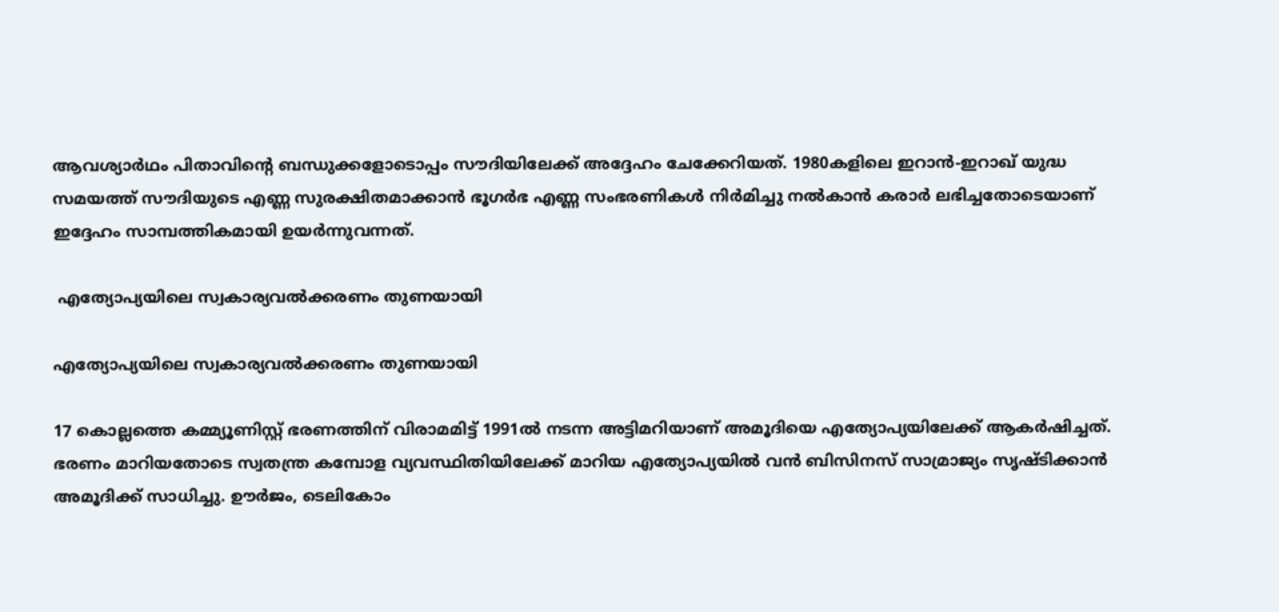ആവശ്യാര്‍ഥം പിതാവിന്റെ ബന്ധുക്കളോടൊപ്പം സൗദിയിലേക്ക് അദ്ദേഹം ചേക്കേറിയത്. 1980കളിലെ ഇറാന്‍-ഇറാഖ് യുദ്ധ സമയത്ത് സൗദിയുടെ എണ്ണ സുരക്ഷിതമാക്കാന്‍ ഭൂഗര്‍ഭ എണ്ണ സംഭരണികള്‍ നിര്‍മിച്ചു നല്‍കാന്‍ കരാര്‍ ലഭിച്ചതോടെയാണ് ഇദ്ദേഹം സാമ്പത്തികമായി ഉയര്‍ന്നുവന്നത്.

 എത്യോപ്യയിലെ സ്വകാര്യവല്‍ക്കരണം തുണയായി

എത്യോപ്യയിലെ സ്വകാര്യവല്‍ക്കരണം തുണയായി

17 കൊല്ലത്തെ കമ്മ്യൂണിസ്റ്റ് ഭരണത്തിന് വിരാമമിട്ട് 1991ല്‍ നടന്ന അട്ടിമറിയാണ് അമൂദിയെ എത്യോപ്യയിലേക്ക് ആകര്‍ഷിച്ചത്. ഭരണം മാറിയതോടെ സ്വതന്ത്ര കമ്പോള വ്യവസ്ഥിതിയിലേക്ക് മാറിയ എത്യോപ്യയില്‍ വന്‍ ബിസിനസ് സാമ്രാജ്യം സൃഷ്ടിക്കാന്‍ അമൂദിക്ക് സാധിച്ചു. ഊര്‍ജം, ടെലികോം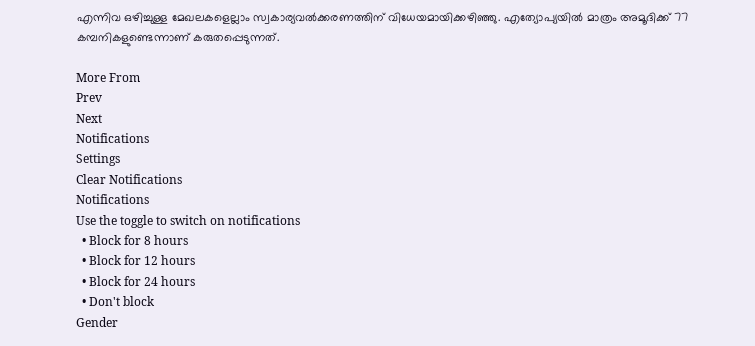എന്നിവ ഒഴിച്ചുള്ള മേഖലകളെല്ലാം സ്വകാര്യവല്‍ക്കരണത്തിന് വിധേയമായിക്കഴിഞ്ഞു. എത്യോപ്യയില്‍ മാത്രം അമൂദിക്ക് 77 കമ്പനികളുണ്ടെന്നാണ് കരുതപ്പെടുന്നത്.

More From
Prev
Next
Notifications
Settings
Clear Notifications
Notifications
Use the toggle to switch on notifications
  • Block for 8 hours
  • Block for 12 hours
  • Block for 24 hours
  • Don't block
Gender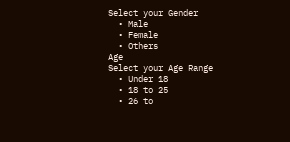Select your Gender
  • Male
  • Female
  • Others
Age
Select your Age Range
  • Under 18
  • 18 to 25
  • 26 to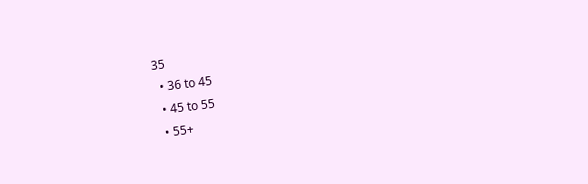35
  • 36 to 45
  • 45 to 55
  • 55+